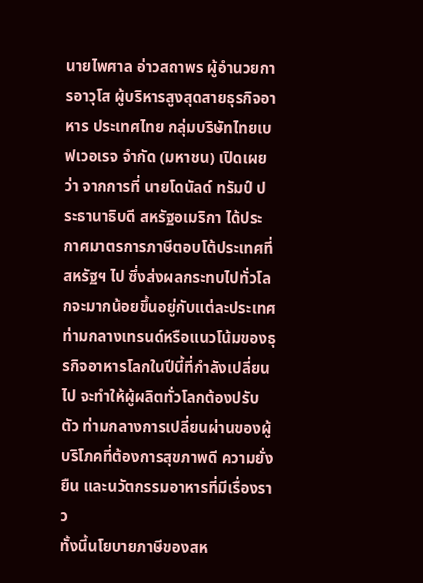นายไพศาล อ่าวสถาพร ผู้อำนวยการอาวุโส ผู้บริหารสูงสุดสายธุรกิจอาหาร ประเทศไทย กลุ่มบริษัทไทยเบฟเวอเรจ จำกัด (มหาชน) เปิดเผยว่า จากการที่ นายโดนัลด์ ทรัมป์ ประธานาธิบดี สหรัฐอเมริกา ได้ประกาศมาตรการภาษีตอบโต้ประเทศที่สหรัฐฯ ไป ซึ่งส่งผลกระทบไปทั่วโลกจะมากน้อยขึ้นอยู่กับแต่ละประเทศ ท่ามกลางเทรนด์หรือแนวโน้มของธุรกิจอาหารโลกในปีนี้ที่กำลังเปลี่ยนไป จะทำให้ผู้ผลิตทั่วโลกต้องปรับตัว ท่ามกลางการเปลี่ยนผ่านของผู้บริโภคที่ต้องการสุขภาพดี ความยั่งยืน และนวัตกรรมอาหารที่มีเรื่องราว
ทั้งนี้นโยบายภาษีของสห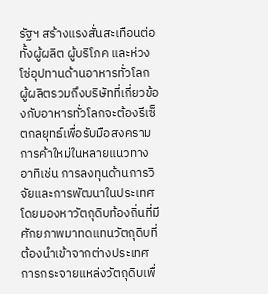รัฐฯ สร้างแรงสั่นสะเทือนต่อทั้งผู้ผลิต ผู้บริโภค และห่วงโซ่อุปทานด้านอาหารทั่วโลก ผู้ผลิตรวมถึงบริษัทที่เกี่ยวข้องกับอาหารทั่วโลกจะต้องรีเซ็ตกลยุทธ์เพื่อรับมือสงครามการค้าใหม่ในหลายแนวทาง อาทิเช่น การลงทุนด้านการวิจัยและการพัฒนาในประเทศ โดยมองหาวัตถุดิบท้องถิ่นที่มีศักยภาพมาทดแทนวัตถุดิบที่ต้องนำเข้าจากต่างประเทศ การกระจายแหล่งวัตถุดิบเพื่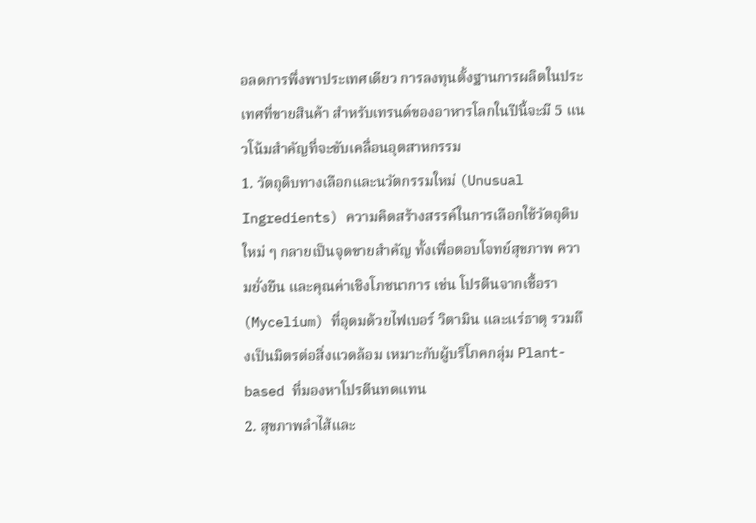อลดการพึ่งพาประเทศเดียว การลงทุนตั้งฐานการผลิตในประเทศที่ขายสินค้า สำหรับเทรนด์ของอาหารโลกในปีนี้จะมี 5 แนวโน้มสำคัญที่จะขับเคลื่อนอุตสาหกรรม
1. วัตถุดิบทางเลือกและนวัตกรรมใหม่ (Unusual Ingredients) ความคิดสร้างสรรค์ในการเลือกใช้วัตถุดิบใหม่ ๆ กลายเป็นจุดขายสำคัญ ทั้งเพื่อตอบโจทย์สุขภาพ ความยั่งยืน และคุณค่าเชิงโภชนาการ เช่น โปรตีนจากเชื้อรา (Mycelium) ที่อุดมด้วยไฟเบอร์ วิตามิน และแร่ธาตุ รวมถึงเป็นมิตรต่อสิ่งแวดล้อม เหมาะกับผู้บริโภคกลุ่ม Plant-based ที่มองหาโปรตีนทดแทน
2. สุขภาพลำไส้และ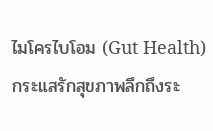ไมโครไบโอม (Gut Health) กระแสรักสุขภาพลึกถึงระ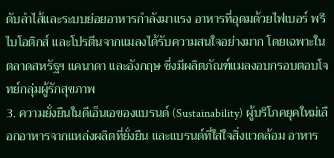ดับลำไส้และระบบย่อยอาหารกำลังมาแรง อาหารที่อุดมด้วยไฟเบอร์ พรีไบโอติกส์ และโปรตีนจากแมลงได้รับความสนใจอย่างมาก โดยเฉพาะในตลาดสหรัฐฯ แคนาดา และอังกฤษ ซึ่งมีผลิตภัณฑ์แมลงอบกรอบตอบโจทย์กลุ่มผู้รักสุขภาพ
3. ความยั่งยืนในดีเอ็นเอของแบรนด์ (Sustainability) ผู้บริโภคยุคใหม่เลือกอาหารจากแหล่งผลิตที่ยั่งยืน และแบรนด์ที่ใส่ใจสิ่งแวดล้อม อาหาร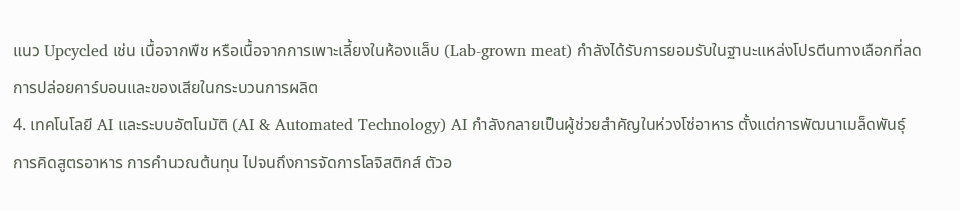แนว Upcycled เช่น เนื้อจากพืช หรือเนื้อจากการเพาะเลี้ยงในห้องแล็บ (Lab-grown meat) กำลังได้รับการยอมรับในฐานะแหล่งโปรตีนทางเลือกที่ลดการปล่อยคาร์บอนและของเสียในกระบวนการผลิต
4. เทคโนโลยี AI และระบบอัตโนมัติ (AI & Automated Technology) AI กำลังกลายเป็นผู้ช่วยสำคัญในห่วงโซ่อาหาร ตั้งแต่การพัฒนาเมล็ดพันธุ์ การคิดสูตรอาหาร การคำนวณต้นทุน ไปจนถึงการจัดการโลจิสติกส์ ตัวอ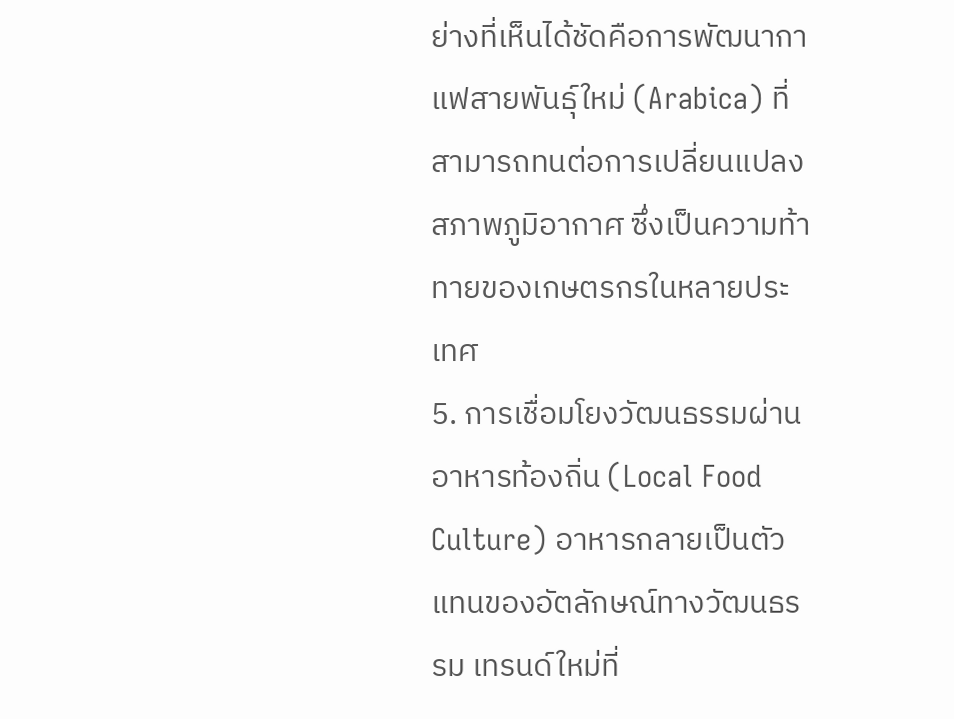ย่างที่เห็นได้ชัดคือการพัฒนากาแฟสายพันธุ์ใหม่ (Arabica) ที่สามารถทนต่อการเปลี่ยนแปลงสภาพภูมิอากาศ ซึ่งเป็นความท้าทายของเกษตรกรในหลายประเทศ
5. การเชื่อมโยงวัฒนธรรมผ่านอาหารท้องถิ่น (Local Food Culture) อาหารกลายเป็นตัวแทนของอัตลักษณ์ทางวัฒนธรรม เทรนด์ใหม่ที่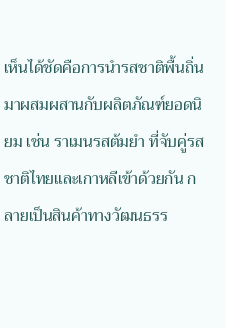เห็นได้ชัดคือการนำรสชาติพื้นถิ่นมาผสมผสานกับผลิตภัณฑ์ยอดนิยม เช่น ราเมนรสต้มยำ ที่จับคู่รสชาติไทยและเกาหลีเข้าด้วยกัน กลายเป็นสินค้าทางวัฒนธรร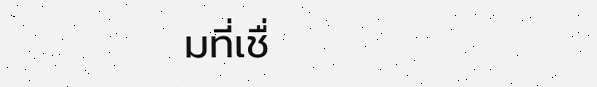มที่เชื่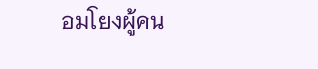อมโยงผู้คน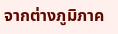จากต่างภูมิภาค